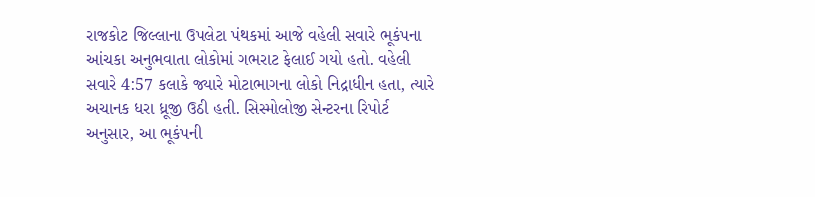રાજકોટ જિલ્લાના ઉપલેટા પંથકમાં આજે વહેલી સવારે ભૂકંપના આંચકા અનુભવાતા લોકોમાં ગભરાટ ફેલાઈ ગયો હતો. વહેલી સવારે 4:57 કલાકે જ્યારે મોટાભાગના લોકો નિદ્રાધીન હતા, ત્યારે અચાનક ધરા ધ્રૂજી ઉઠી હતી. સિસ્મોલોજી સેન્ટરના રિપોર્ટ અનુસાર, આ ભૂકંપની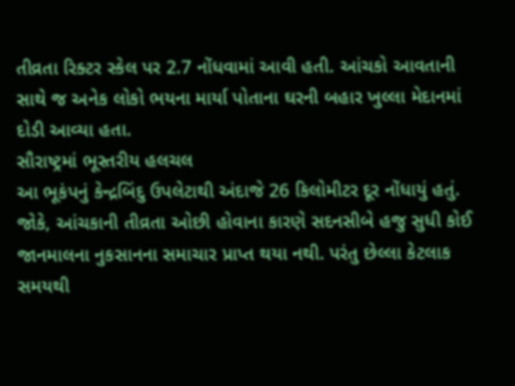તીવ્રતા રિક્ટર સ્કેલ પર 2.7 નોંધવામાં આવી હતી. આંચકો આવતાની સાથે જ અનેક લોકો ભયના માર્યા પોતાના ઘરની બહાર ખુલ્લા મેદાનમાં દોડી આવ્યા હતા.
સૌરાષ્ટ્રમાં ભૂસ્તરીય હલચલ
આ ભૂકંપનું કેન્દ્રબિંદુ ઉપલેટાથી અંદાજે 26 કિલોમીટર દૂર નોંધાયું હતું. જોકે, આંચકાની તીવ્રતા ઓછી હોવાના કારણે સદનસીબે હજુ સુધી કોઈ જાનમાલના નુકસાનના સમાચાર પ્રાપ્ત થયા નથી. પરંતુ છેલ્લા કેટલાક સમયથી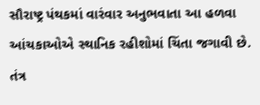સૌરાષ્ટ્ર પંથકમાં વારંવાર અનુભવાતા આ હળવા આંચકાઓએ સ્થાનિક રહીશોમાં ચિંતા જગાવી છે. તંત્ર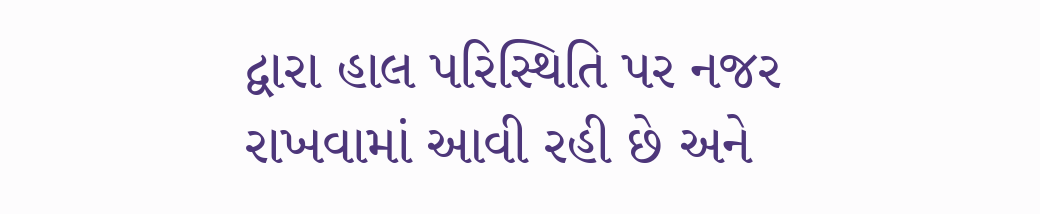દ્વારા હાલ પરિસ્થિતિ પર નજર રાખવામાં આવી રહી છે અને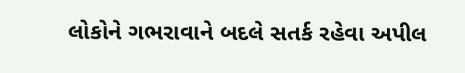લોકોને ગભરાવાને બદલે સતર્ક રહેવા અપીલ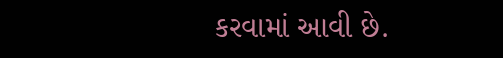કરવામાં આવી છે.